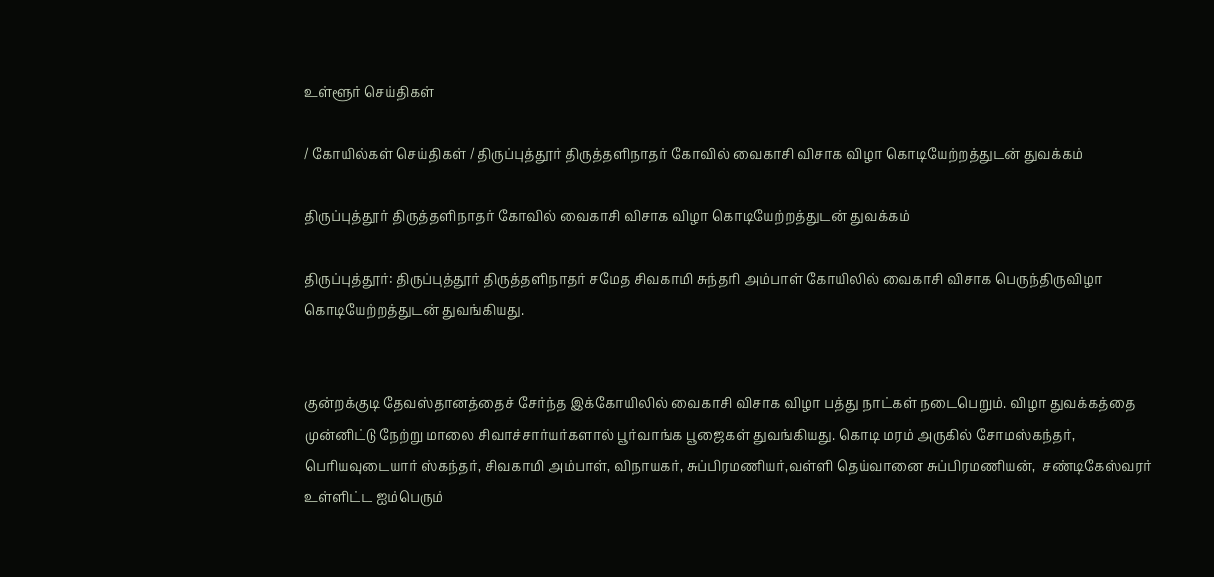உள்ளூர் செய்திகள்

/ கோயில்கள் செய்திகள் / திருப்புத்தூர் திருத்தளிநாதர் கோவில் வைகாசி விசாக விழா கொடியேற்றத்துடன் துவக்கம்

திருப்புத்தூர் திருத்தளிநாதர் கோவில் வைகாசி விசாக விழா கொடியேற்றத்துடன் துவக்கம்

திருப்புத்தூர்: திருப்புத்தூர் திருத்தளிநாதர் சமேத சிவகாமி சுந்தரி அம்பாள் கோயிலில் வைகாசி விசாக பெருந்திருவிழா கொடியேற்றத்துடன் துவங்கியது.


குன்றக்குடி தேவஸ்தானத்தைச் சேர்ந்த இக்கோயிலில் வைகாசி விசாக விழா பத்து நாட்கள் நடைபெறும். விழா துவக்கத்தை முன்னிட்டு நேற்று மாலை சிவாச்சார்யர்களால் பூர்வாங்க பூஜைகள் துவங்கியது. கொடி மரம் அருகில் சோமஸ்கந்தர், பெரியவுடையார் ஸ்கந்தர், சிவகாமி அம்பாள், விநாயகர், சுப்பிரமணியர்,வள்ளி தெய்வானை சுப்பிரமணியன்,  சண்டிகேஸ்வரர் உள்ளிட்ட ஐம்பெரும்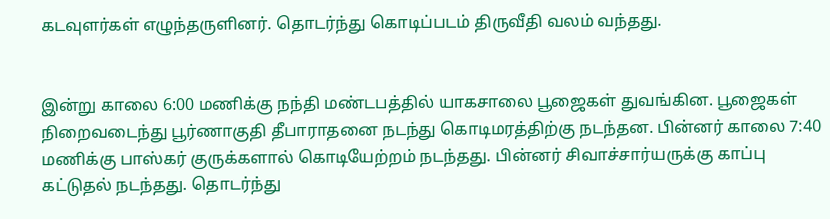கடவுளர்கள் எழுந்தருளினர். தொடர்ந்து கொடிப்படம் திருவீதி வலம் வந்தது.


இன்று காலை 6:00 மணிக்கு நந்தி மண்டபத்தில் யாகசாலை பூஜைகள் துவங்கின. பூஜைகள் நிறைவடைந்து பூர்ணாகுதி தீபாராதனை நடந்து கொடிமரத்திற்கு நடந்தன. பின்னர் காலை 7:40 மணிக்கு பாஸ்கர் குருக்களால் கொடியேற்றம் நடந்தது. பின்னர் சிவாச்சார்யருக்கு காப்பு கட்டுதல் நடந்தது. தொடர்ந்து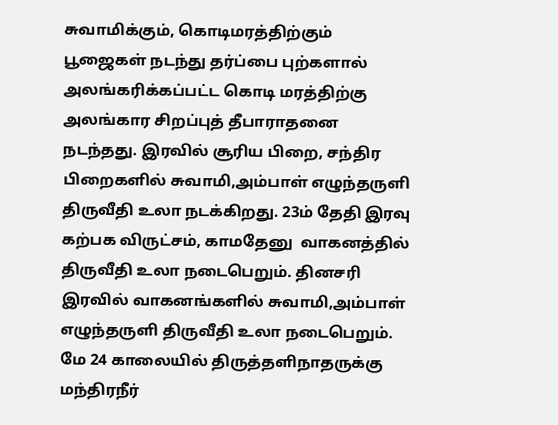சுவாமிக்கும், கொடிமரத்திற்கும் பூஜைகள் நடந்து தர்ப்பை புற்களால் அலங்கரிக்கப்பட்ட கொடி மரத்திற்கு அலங்கார சிறப்புத் தீபாராதனை நடந்தது. இரவில் சூரிய பிறை, சந்திர பிறைகளில் சுவாமி,அம்பாள் எழுந்தருளி திருவீதி உலா நடக்கிறது. 23ம் தேதி இரவு கற்பக விருட்சம், காமதேனு  வாகனத்தில் திருவீதி உலா நடைபெறும். தினசரி இரவில் வாகனங்களில் சுவாமி,அம்பாள் எழுந்தருளி திருவீதி உலா நடைபெறும். மே 24 காலையில் திருத்தளிநாதருக்கு மந்திரநீர்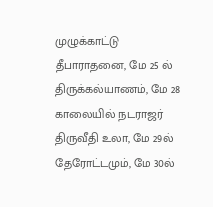முழுக்காட்டு தீபாராதனை, மே 25 ல் திருக்கல்யாணம், மே 28 காலையில் நடராஜர் திருவீதி உலா, மே 29ல் தேரோட்டமும், மே 30ல்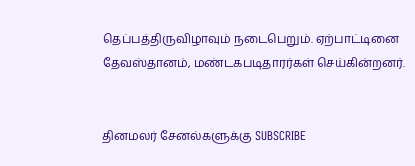தெப்பத்திருவிழாவும் நடைபெறும். ஏற்பாட்டினை தேவஸ்தானம், மண்டகபடிதாரர்கள் செய்கின்றனர்.


தினமலர் சேனல்களுக்கு SUBSCRIBE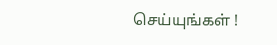செய்யுங்கள் !